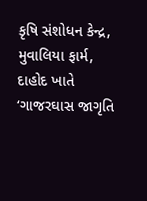કૃષિ સંશોધન કેન્દ્ર, મુવાલિયા ફાર્મ, દાહોદ ખાતે ‘ગાજરઘાસ જાગૃતિ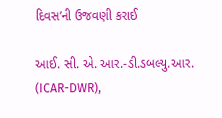દિવસ’ની ઉજવણી કરાઈ

આઈ. સી. એ. આર.-ડી.ડબલ્યુ.આર. (ICAR-DWR),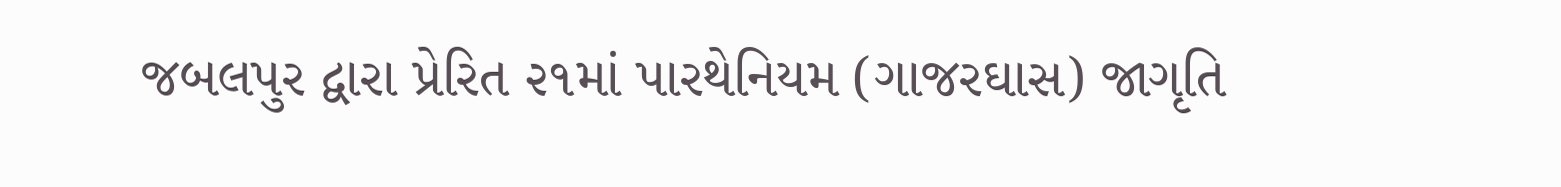જબલપુર દ્વારા પ્રેરિત ૨૧માં પારથેનિયમ (ગાજરઘાસ) જાગૃતિ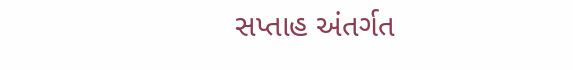સપ્તાહ અંતર્ગત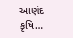આણંદ કૃષિ…